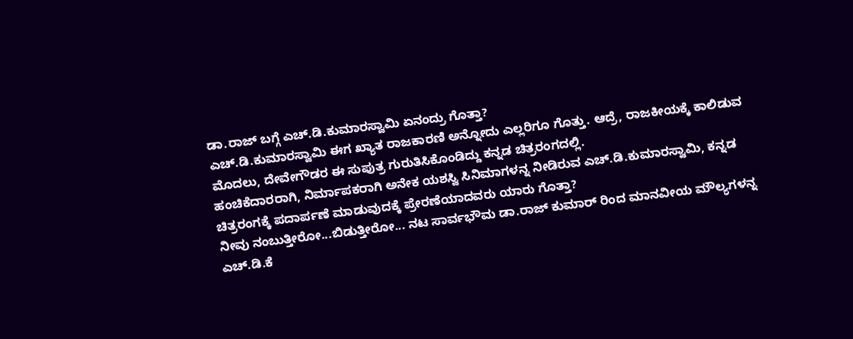ಡಾ.ರಾಜ್ ಬಗ್ಗೆ ಎಚ್.ಡಿ.ಕುಮಾರಸ್ವಾಮಿ ಏನಂದ್ರು ಗೊತ್ತಾ?
ಎಚ್.ಡಿ.ಕುಮಾರಸ್ವಾಮಿ ಈಗ ಖ್ಯಾತ ರಾಜಕಾರಣಿ ಅನ್ನೋದು ಎಲ್ಲರಿಗೂ ಗೊತ್ತು. ಆದ್ರೆ, ರಾಜಕೀಯಕ್ಕೆ ಕಾಲಿಡುವ ಮೊದಲು, ದೇವೇಗೌಡರ ಈ ಸುಪುತ್ರ ಗುರುತಿಸಿಕೊಂಡಿದ್ದು ಕನ್ನಡ ಚಿತ್ರರಂಗದಲ್ಲಿ.
ಹಂಚಿಕೆದಾರರಾಗಿ, ನಿರ್ಮಾಪಕರಾಗಿ ಅನೇಕ ಯಶಸ್ವಿ ಸಿನಿಮಾಗಳನ್ನ ನೀಡಿರುವ ಎಚ್.ಡಿ.ಕುಮಾರಸ್ವಾಮಿ, ಕನ್ನಡ ಚಿತ್ರರಂಗಕ್ಕೆ ಪದಾರ್ಪಣೆ ಮಾಡುವುದಕ್ಕೆ ಪ್ರೇರಣೆಯಾದವರು ಯಾರು ಗೊತ್ತಾ?
ನೀವು ನಂಬುತ್ತೀರೋ...ಬಿಡುತ್ತೀರೋ... ನಟ ಸಾರ್ವಭೌಮ ಡಾ.ರಾಜ್ ಕುಮಾರ್ ರಿಂದ ಮಾನವೀಯ ಮೌಲ್ಯಗಳನ್ನ ಎಚ್.ಡಿ.ಕೆ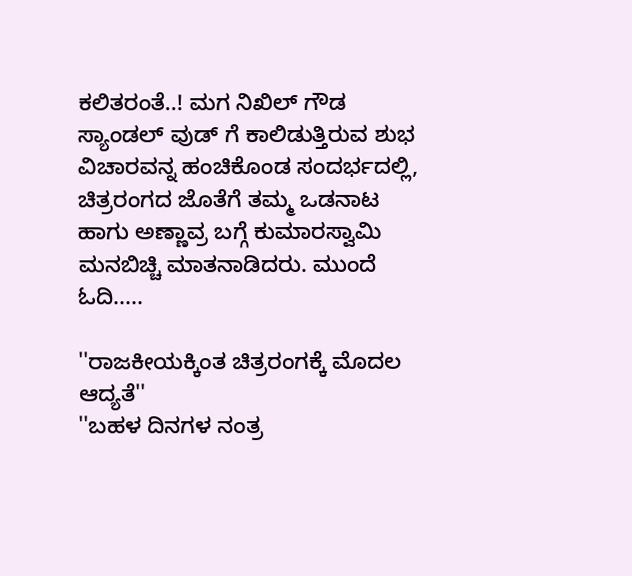ಕಲಿತರಂತೆ..! ಮಗ ನಿಖಿಲ್ ಗೌಡ ಸ್ಯಾಂಡಲ್ ವುಡ್ ಗೆ ಕಾಲಿಡುತ್ತಿರುವ ಶುಭ ವಿಚಾರವನ್ನ ಹಂಚಿಕೊಂಡ ಸಂದರ್ಭದಲ್ಲಿ, ಚಿತ್ರರಂಗದ ಜೊತೆಗೆ ತಮ್ಮ ಒಡನಾಟ ಹಾಗು ಅಣ್ಣಾವ್ರ ಬಗ್ಗೆ ಕುಮಾರಸ್ವಾಮಿ ಮನಬಿಚ್ಚಿ ಮಾತನಾಡಿದರು. ಮುಂದೆ ಓದಿ.....

''ರಾಜಕೀಯಕ್ಕಿಂತ ಚಿತ್ರರಂಗಕ್ಕೆ ಮೊದಲ ಆದ್ಯತೆ''
''ಬಹಳ ದಿನಗಳ ನಂತ್ರ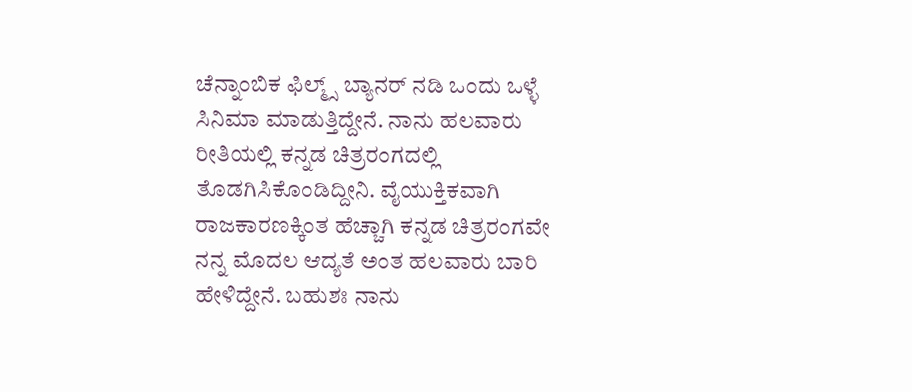ಚೆನ್ನಾಂಬಿಕ ಫಿಲ್ಮ್ಸ್ ಬ್ಯಾನರ್ ನಡಿ ಒಂದು ಒಳ್ಳೆ ಸಿನಿಮಾ ಮಾಡುತ್ತಿದ್ದೇನೆ. ನಾನು ಹಲವಾರು ರೀತಿಯಲ್ಲಿ ಕನ್ನಡ ಚಿತ್ರರಂಗದಲ್ಲಿ ತೊಡಗಿಸಿಕೊಂಡಿದ್ದೀನಿ. ವೈಯುಕ್ತಿಕವಾಗಿ ರಾಜಕಾರಣಕ್ಕಿಂತ ಹೆಚ್ಚಾಗಿ ಕನ್ನಡ ಚಿತ್ರರಂಗವೇ ನನ್ನ ಮೊದಲ ಆದ್ಯತೆ ಅಂತ ಹಲವಾರು ಬಾರಿ ಹೇಳಿದ್ದೇನೆ. ಬಹುಶಃ ನಾನು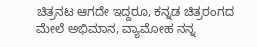ಚಿತ್ರನಟ ಆಗದೇ ಇದ್ದರೂ, ಕನ್ನಡ ಚಿತ್ರರಂಗದ ಮೇಲೆ ಅಭಿಮಾನ, ವ್ಯಾಮೋಹ ನನ್ನ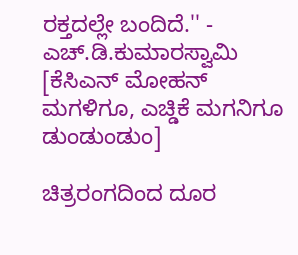ರಕ್ತದಲ್ಲೇ ಬಂದಿದೆ.'' - ಎಚ್.ಡಿ.ಕುಮಾರಸ್ವಾಮಿ [ಕೆಸಿಎನ್ ಮೋಹನ್ ಮಗಳಿಗೂ, ಎಚ್ಡಿಕೆ ಮಗನಿಗೂ ಡುಂಡುಂಡುಂ]

ಚಿತ್ರರಂಗದಿಂದ ದೂರ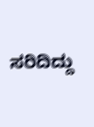ಸರಿದಿದ್ದು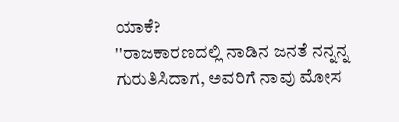ಯಾಕೆ?
''ರಾಜಕಾರಣದಲ್ಲಿ ನಾಡಿನ ಜನತೆ ನನ್ನನ್ನ ಗುರುತಿಸಿದಾಗ, ಅವರಿಗೆ ನಾವು ಮೋಸ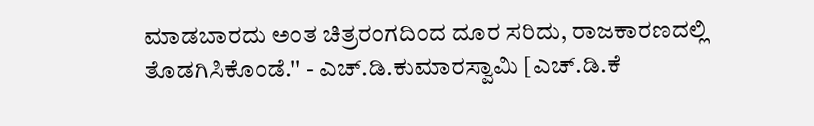ಮಾಡಬಾರದು ಅಂತ ಚಿತ್ರರಂಗದಿಂದ ದೂರ ಸರಿದು, ರಾಜಕಾರಣದಲ್ಲಿ ತೊಡಗಿಸಿಕೊಂಡೆ.'' - ಎಚ್.ಡಿ.ಕುಮಾರಸ್ವಾಮಿ [ಎಚ್.ಡಿ.ಕೆ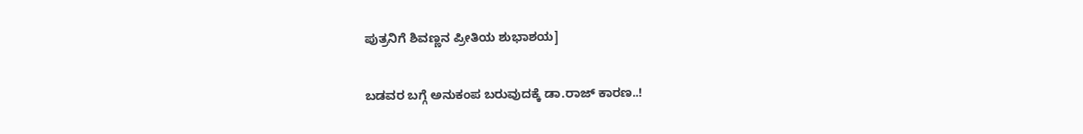ಪುತ್ರನಿಗೆ ಶಿವಣ್ಣನ ಪ್ರೀತಿಯ ಶುಭಾಶಯ]

ಬಡವರ ಬಗ್ಗೆ ಅನುಕಂಪ ಬರುವುದಕ್ಕೆ ಡಾ.ರಾಜ್ ಕಾರಣ..!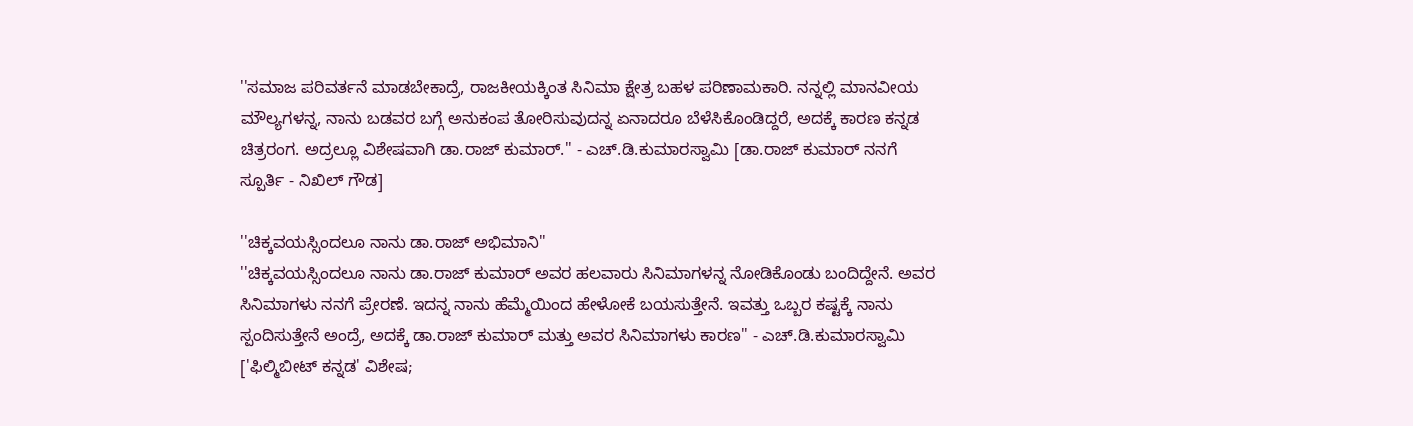''ಸಮಾಜ ಪರಿವರ್ತನೆ ಮಾಡಬೇಕಾದ್ರೆ, ರಾಜಕೀಯಕ್ಕಿಂತ ಸಿನಿಮಾ ಕ್ಷೇತ್ರ ಬಹಳ ಪರಿಣಾಮಕಾರಿ. ನನ್ನಲ್ಲಿ ಮಾನವೀಯ ಮೌಲ್ಯಗಳನ್ನ, ನಾನು ಬಡವರ ಬಗ್ಗೆ ಅನುಕಂಪ ತೋರಿಸುವುದನ್ನ ಏನಾದರೂ ಬೆಳೆಸಿಕೊಂಡಿದ್ದರೆ, ಅದಕ್ಕೆ ಕಾರಣ ಕನ್ನಡ ಚಿತ್ರರಂಗ. ಅದ್ರಲ್ಲೂ ವಿಶೇಷವಾಗಿ ಡಾ.ರಾಜ್ ಕುಮಾರ್.'' - ಎಚ್.ಡಿ.ಕುಮಾರಸ್ವಾಮಿ [ಡಾ.ರಾಜ್ ಕುಮಾರ್ ನನಗೆ ಸ್ಪೂರ್ತಿ - ನಿಖಿಲ್ ಗೌಡ]

''ಚಿಕ್ಕವಯಸ್ಸಿಂದಲೂ ನಾನು ಡಾ.ರಾಜ್ ಅಭಿಮಾನಿ''
''ಚಿಕ್ಕವಯಸ್ಸಿಂದಲೂ ನಾನು ಡಾ.ರಾಜ್ ಕುಮಾರ್ ಅವರ ಹಲವಾರು ಸಿನಿಮಾಗಳನ್ನ ನೋಡಿಕೊಂಡು ಬಂದಿದ್ದೇನೆ. ಅವರ ಸಿನಿಮಾಗಳು ನನಗೆ ಪ್ರೇರಣೆ. ಇದನ್ನ ನಾನು ಹೆಮ್ಮೆಯಿಂದ ಹೇಳೋಕೆ ಬಯಸುತ್ತೇನೆ. ಇವತ್ತು ಒಬ್ಬರ ಕಷ್ಟಕ್ಕೆ ನಾನು ಸ್ಪಂದಿಸುತ್ತೇನೆ ಅಂದ್ರೆ, ಅದಕ್ಕೆ ಡಾ.ರಾಜ್ ಕುಮಾರ್ ಮತ್ತು ಅವರ ಸಿನಿಮಾಗಳು ಕಾರಣ'' - ಎಚ್.ಡಿ.ಕುಮಾರಸ್ವಾಮಿ ['ಫಿಲ್ಮಿಬೀಟ್ ಕನ್ನಡ' ವಿಶೇಷ;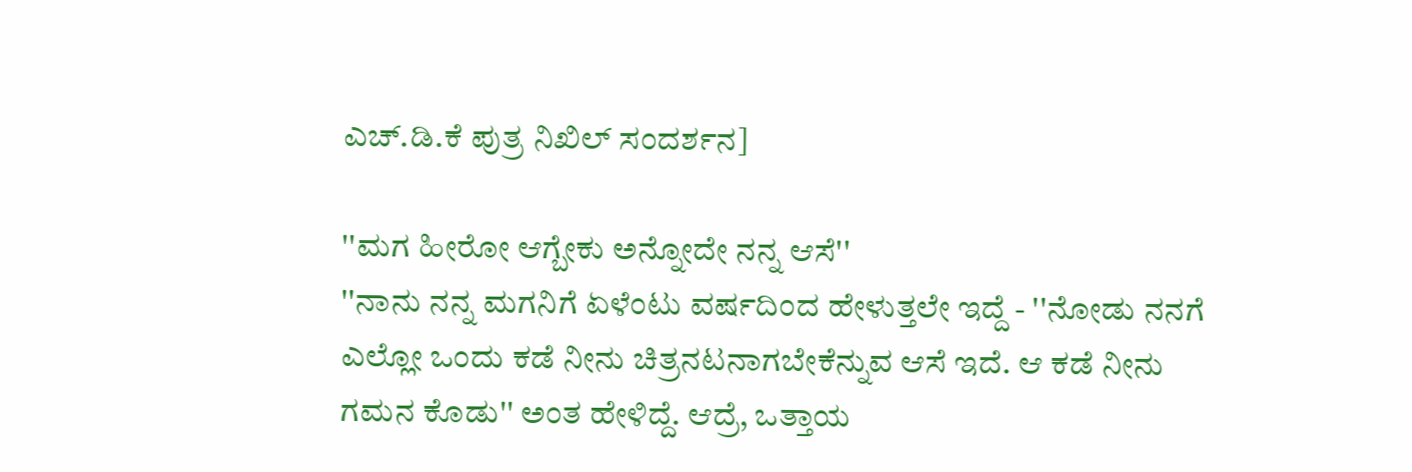ಎಚ್.ಡಿ.ಕೆ ಪುತ್ರ ನಿಖಿಲ್ ಸಂದರ್ಶನ]

''ಮಗ ಹೀರೋ ಆಗ್ಬೇಕು ಅನ್ನೋದೇ ನನ್ನ ಆಸೆ''
''ನಾನು ನನ್ನ ಮಗನಿಗೆ ಏಳೆಂಟು ವರ್ಷದಿಂದ ಹೇಳುತ್ತಲೇ ಇದ್ದೆ - ''ನೋಡು ನನಗೆ ಎಲ್ಲೋ ಒಂದು ಕಡೆ ನೀನು ಚಿತ್ರನಟನಾಗಬೇಕೆನ್ನುವ ಆಸೆ ಇದೆ. ಆ ಕಡೆ ನೀನು ಗಮನ ಕೊಡು'' ಅಂತ ಹೇಳಿದ್ದೆ. ಆದ್ರೆ, ಒತ್ತಾಯ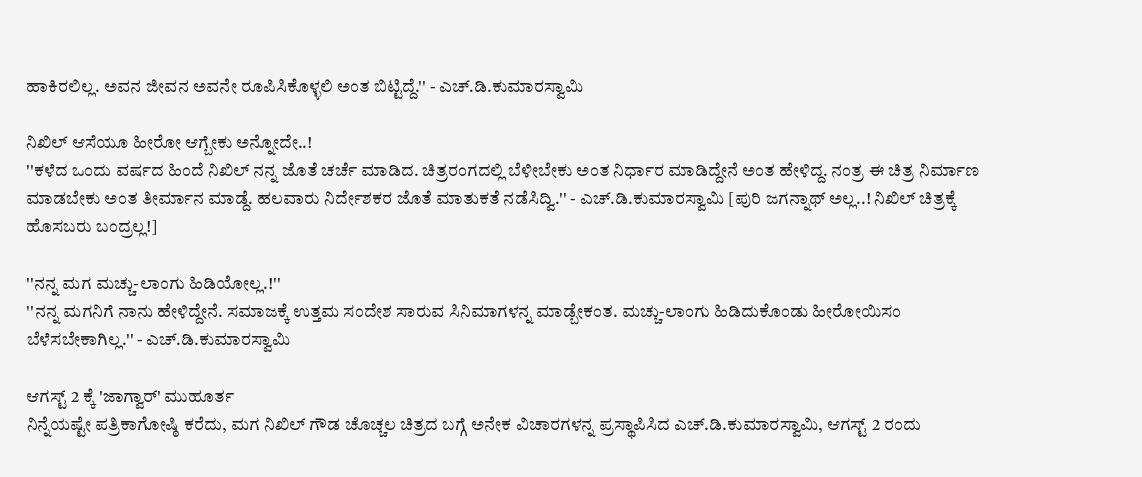ಹಾಕಿರಲಿಲ್ಲ. ಅವನ ಜೀವನ ಅವನೇ ರೂಪಿಸಿಕೊಳ್ಳಲಿ ಅಂತ ಬಿಟ್ಟಿದ್ದೆ.'' - ಎಚ್.ಡಿ.ಕುಮಾರಸ್ವಾಮಿ

ನಿಖಿಲ್ ಆಸೆಯೂ ಹೀರೋ ಆಗ್ಬೇಕು ಅನ್ನೋದೇ..!
''ಕಳೆದ ಒಂದು ವರ್ಷದ ಹಿಂದೆ ನಿಖಿಲ್ ನನ್ನ ಜೊತೆ ಚರ್ಚೆ ಮಾಡಿದ. ಚಿತ್ರರಂಗದಲ್ಲಿ ಬೆಳೀಬೇಕು ಅಂತ ನಿರ್ಧಾರ ಮಾಡಿದ್ದೇನೆ ಅಂತ ಹೇಳಿದ್ದ. ನಂತ್ರ ಈ ಚಿತ್ರ ನಿರ್ಮಾಣ ಮಾಡಬೇಕು ಅಂತ ತೀರ್ಮಾನ ಮಾಡ್ದೆ. ಹಲವಾರು ನಿರ್ದೇಶಕರ ಜೊತೆ ಮಾತುಕತೆ ನಡೆಸಿದ್ವಿ.'' - ಎಚ್.ಡಿ.ಕುಮಾರಸ್ವಾಮಿ [ಪುರಿ ಜಗನ್ನಾಥ್ ಅಲ್ಲ..! ನಿಖಿಲ್ ಚಿತ್ರಕ್ಕೆ ಹೊಸಬರು ಬಂದ್ರಲ್ಲ!]

''ನನ್ನ ಮಗ ಮಚ್ಚು-ಲಾಂಗು ಹಿಡಿಯೋಲ್ಲ.!''
''ನನ್ನ ಮಗನಿಗೆ ನಾನು ಹೇಳಿದ್ದೇನೆ. ಸಮಾಜಕ್ಕೆ ಉತ್ತಮ ಸಂದೇಶ ಸಾರುವ ಸಿನಿಮಾಗಳನ್ನ ಮಾಡ್ಬೇಕಂತ. ಮಚ್ಚು-ಲಾಂಗು ಹಿಡಿದುಕೊಂಡು ಹೀರೋಯಿಸಂ ಬೆಳೆಸಬೇಕಾಗಿಲ್ಲ.'' - ಎಚ್.ಡಿ.ಕುಮಾರಸ್ವಾಮಿ

ಆಗಸ್ಟ್ 2 ಕ್ಕೆ 'ಜಾಗ್ವಾರ್' ಮುಹೂರ್ತ
ನಿನ್ನೆಯಷ್ಟೇ ಪತ್ರಿಕಾಗೋಷ್ಠಿ ಕರೆದು, ಮಗ ನಿಖಿಲ್ ಗೌಡ ಚೊಚ್ಚಲ ಚಿತ್ರದ ಬಗ್ಗೆ ಅನೇಕ ವಿಚಾರಗಳನ್ನ ಪ್ರಸ್ಥಾಪಿಸಿದ ಎಚ್.ಡಿ.ಕುಮಾರಸ್ವಾಮಿ, ಆಗಸ್ಟ್ 2 ರಂದು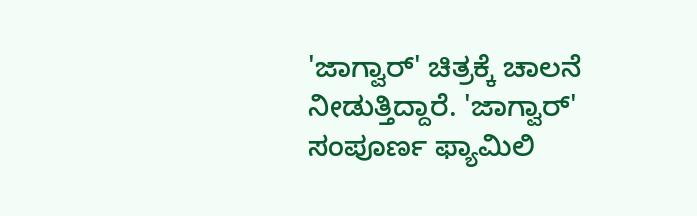'ಜಾಗ್ವಾರ್' ಚಿತ್ರಕ್ಕೆ ಚಾಲನೆ ನೀಡುತ್ತಿದ್ದಾರೆ. 'ಜಾಗ್ವಾರ್' ಸಂಪೂರ್ಣ ಫ್ಯಾಮಿಲಿ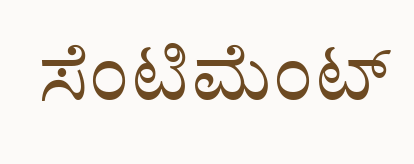ಸೆಂಟಿಮೆಂಟ್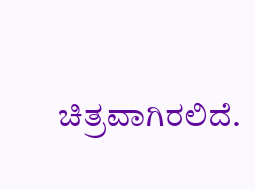ಚಿತ್ರವಾಗಿರಲಿದೆ.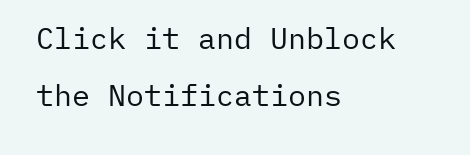Click it and Unblock the Notifications